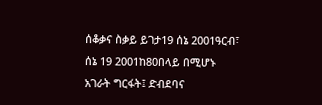ሰቆቃና ስቃይ ይገታ19 ሰኔ 2001ዓርብ፣ ሰኔ 19 2001ከ80በላይ በሚሆኑ አገራት ግርፋት፤ ድብደባና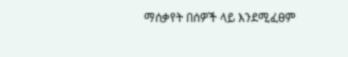ማሰቃየት በሰዎች ላይ እንደሚፈፀም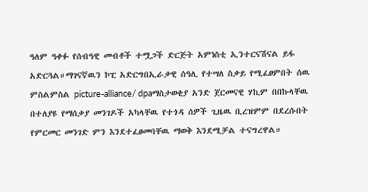ዓለም ዓቀፉ የሰብዓዊ መብቶች ተሟጋች ድርጅት አምነስቲ ኢንተርናሽናል ይፋ አድርጓል።ማገናኛዉን ኮፒ አድርግበኢራቃዊ ሰዓሊ የተሣለ ስቃይ የሚፈፀምበት ሰዉ ምስልምስል picture-alliance/ dpaማስታወቂያ አንድ ጀርመናዊ ሃኪም በበኩላቸዉ በተለያዩ የማሰቃያ መንገዶች አካላቸዉ የተጎዳ ሰዎች ጊዜዉ ቢረዝምም በደረሱበት የምርመር መንገድ ምን እንደተፈፀመባቸዉ ማወቅ እንደሚቻል ተናግረዋል።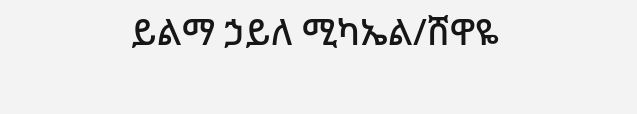ይልማ ኃይለ ሚካኤል/ሸዋዬ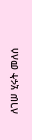ለገሠ ሂሩት መለሰ